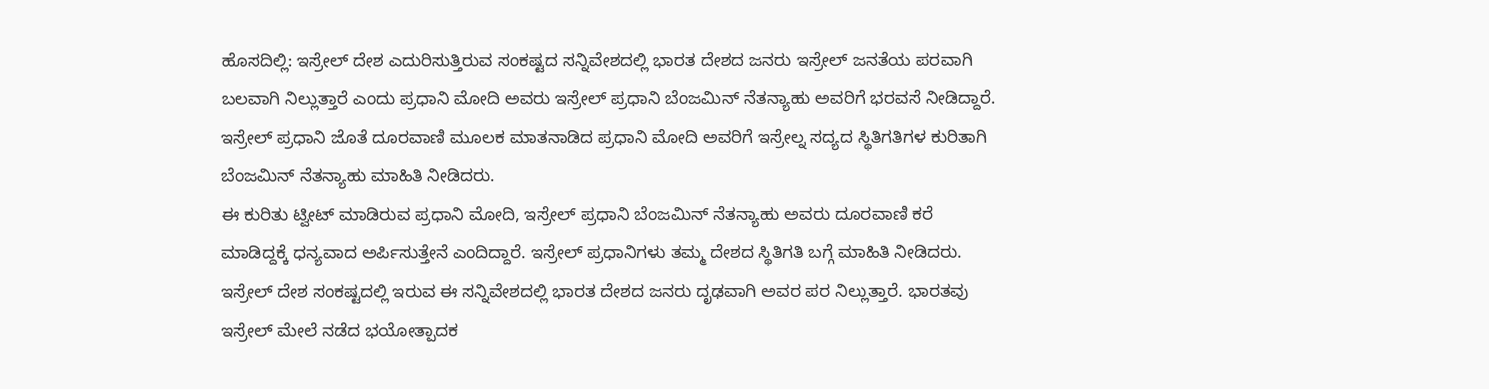ಹೊಸದಿಲ್ಲಿ: ಇಸ್ರೇಲ್ ದೇಶ ಎದುರಿಸುತ್ತಿರುವ ಸಂಕಷ್ಟದ ಸನ್ನಿವೇಶದಲ್ಲಿ ಭಾರತ ದೇಶದ ಜನರು ಇಸ್ರೇಲ್ ಜನತೆಯ ಪರವಾಗಿ ಬಲವಾಗಿ ನಿಲ್ಲುತ್ತಾರೆ ಎಂದು ಪ್ರಧಾನಿ ಮೋದಿ ಅವರು ಇಸ್ರೇಲ್ ಪ್ರಧಾನಿ ಬೆಂಜಮಿನ್ ನೆತನ್ಯಾಹು ಅವರಿಗೆ ಭರವಸೆ ನೀಡಿದ್ದಾರೆ.
ಇಸ್ರೇಲ್ ಪ್ರಧಾನಿ ಜೊತೆ ದೂರವಾಣಿ ಮೂಲಕ ಮಾತನಾಡಿದ ಪ್ರಧಾನಿ ಮೋದಿ ಅವರಿಗೆ ಇಸ್ರೇಲ್ನ ಸದ್ಯದ ಸ್ಥಿತಿಗತಿಗಳ ಕುರಿತಾಗಿ ಬೆಂಜಮಿನ್ ನೆತನ್ಯಾಹು ಮಾಹಿತಿ ನೀಡಿದರು.
ಈ ಕುರಿತು ಟ್ವೀಟ್ ಮಾಡಿರುವ ಪ್ರಧಾನಿ ಮೋದಿ, ಇಸ್ರೇಲ್ ಪ್ರಧಾನಿ ಬೆಂಜಮಿನ್ ನೆತನ್ಯಾಹು ಅವರು ದೂರವಾಣಿ ಕರೆ ಮಾಡಿದ್ದಕ್ಕೆ ಧನ್ಯವಾದ ಅರ್ಪಿಸುತ್ತೇನೆ ಎಂದಿದ್ದಾರೆ. ಇಸ್ರೇಲ್ ಪ್ರಧಾನಿಗಳು ತಮ್ಮ ದೇಶದ ಸ್ಥಿತಿಗತಿ ಬಗ್ಗೆ ಮಾಹಿತಿ ನೀಡಿದರು. ಇಸ್ರೇಲ್ ದೇಶ ಸಂಕಷ್ಟದಲ್ಲಿ ಇರುವ ಈ ಸನ್ನಿವೇಶದಲ್ಲಿ ಭಾರತ ದೇಶದ ಜನರು ದೃಢವಾಗಿ ಅವರ ಪರ ನಿಲ್ಲುತ್ತಾರೆ. ಭಾರತವು ಇಸ್ರೇಲ್ ಮೇಲೆ ನಡೆದ ಭಯೋತ್ಪಾದಕ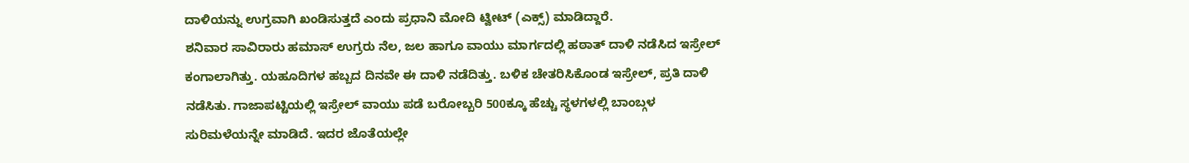ದಾಳಿಯನ್ನು ಉಗ್ರವಾಗಿ ಖಂಡಿಸುತ್ತದೆ ಎಂದು ಪ್ರಧಾನಿ ಮೋದಿ ಟ್ವೀಟ್ (ಎಕ್ಸ್) ಮಾಡಿದ್ದಾರೆ.
ಶನಿವಾರ ಸಾವಿರಾರು ಹಮಾಸ್ ಉಗ್ರರು ನೆಲ, ಜಲ ಹಾಗೂ ವಾಯು ಮಾರ್ಗದಲ್ಲಿ ಹಠಾತ್ ದಾಳಿ ನಡೆಸಿದ ಇಸ್ರೇಲ್ ಕಂಗಾಲಾಗಿತ್ತು. ಯಹೂದಿಗಳ ಹಬ್ಬದ ದಿನವೇ ಈ ದಾಳಿ ನಡೆದಿತ್ತು. ಬಳಿಕ ಚೇತರಿಸಿಕೊಂಡ ಇಸ್ರೇಲ್, ಪ್ರತಿ ದಾಳಿ ನಡೆಸಿತು. ಗಾಜಾಪಟ್ಟಿಯಲ್ಲಿ ಇಸ್ರೇಲ್ ವಾಯು ಪಡೆ ಬರೋಬ್ಬರಿ 500ಕ್ಕೂ ಹೆಚ್ಚು ಸ್ಥಳಗಳಲ್ಲಿ ಬಾಂಬ್ಗಳ ಸುರಿಮಳೆಯನ್ನೇ ಮಾಡಿದೆ. ಇದರ ಜೊತೆಯಲ್ಲೇ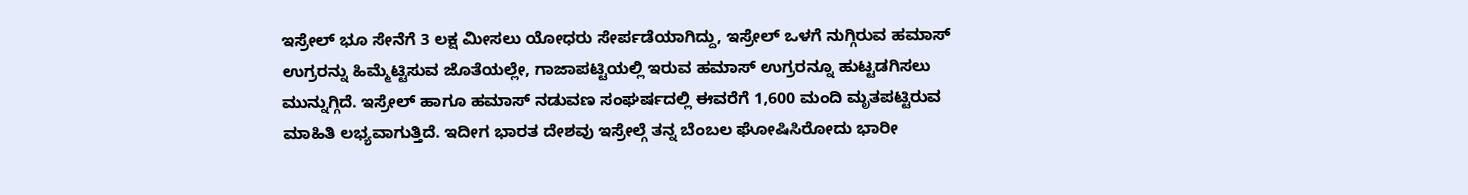ಇಸ್ರೇಲ್ ಭೂ ಸೇನೆಗೆ 3 ಲಕ್ಷ ಮೀಸಲು ಯೋಧರು ಸೇರ್ಪಡೆಯಾಗಿದ್ದು, ಇಸ್ರೇಲ್ ಒಳಗೆ ನುಗ್ಗಿರುವ ಹಮಾಸ್ ಉಗ್ರರನ್ನು ಹಿಮ್ಮೆಟ್ಟಿಸುವ ಜೊತೆಯಲ್ಲೇ, ಗಾಜಾಪಟ್ಟಿಯಲ್ಲಿ ಇರುವ ಹಮಾಸ್ ಉಗ್ರರನ್ನೂ ಹುಟ್ಟಡಗಿಸಲು ಮುನ್ನುಗ್ಗಿದೆ. ಇಸ್ರೇಲ್ ಹಾಗೂ ಹಮಾಸ್ ನಡುವಣ ಸಂಘರ್ಷದಲ್ಲಿ ಈವರೆಗೆ 1,600 ಮಂದಿ ಮೃತಪಟ್ಟಿರುವ ಮಾಹಿತಿ ಲಭ್ಯವಾಗುತ್ತಿದೆ. ಇದೀಗ ಭಾರತ ದೇಶವು ಇಸ್ರೇಲ್ಗೆ ತನ್ನ ಬೆಂಬಲ ಘೋಷಿಸಿರೋದು ಭಾರೀ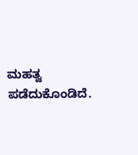ಮಹತ್ವ ಪಡೆದುಕೊಂಡಿದೆ.